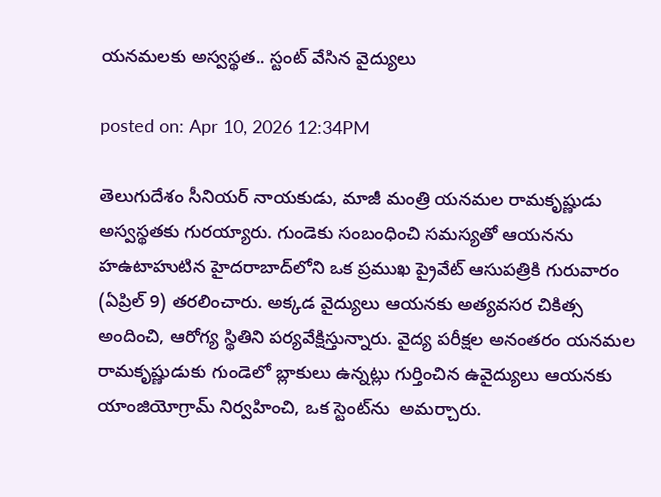యనమలకు అస్వస్థత.. స్టంట్ వేసిన వైద్యులు

posted on: Apr 10, 2026 12:34PM

తెలుగుదేశం సీనియర్ నాయకుడు, మాజీ మంత్రి యనమల రామకృష్ణుడు అస్వస్థతకు గురయ్యారు. గుండెకు సంబంధించి సమస్యతో ఆయనను హఉటాహుటిన హైదరాబాద్‌లోని ఒక ప్రముఖ ప్రైవేట్ ఆసుపత్రికి గురువారం (ఏప్రిల్ 9) తరలించారు. అక్కడ వైద్యులు ఆయనకు అత్యవసర చికిత్స అందించి, ఆరోగ్య స్థితిని పర్యవేక్షిస్తున్నారు. వైద్య పరీక్షల అనంతరం యనమల రామకృష్ణుడుకు గుండెలో బ్లాకులు ఉన్నట్లు గుర్తించిన ఉవైద్యులు ఆయనకు  యాంజియోగ్రామ్ నిర్వహించి, ఒక స్టెంట్‌ను  అమర్చారు.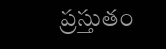ప్రస్తుతం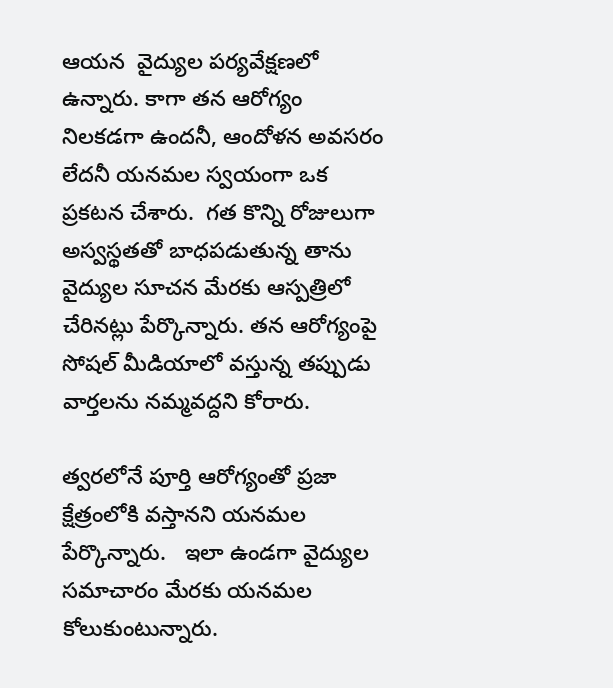ఆయన  వైద్యుల పర్యవేక్షణలో ఉన్నారు. కాగా తన ఆరోగ్యం నిలకడగా ఉందనీ, ఆందోళన అవసరం లేదనీ యనమల స్వయంగా ఒక ప్రకటన చేశారు.  గత కొన్ని రోజులుగా  అస్వస్థతతో బాధపడుతున్న తాను  వైద్యుల సూచన మేరకు ఆస్పత్రిలో చేరినట్లు పేర్కొన్నారు. తన ఆరోగ్యంపై సోషల్ మీడియాలో వస్తున్న తప్పుడు వార్తలను నమ్మవద్దని కోరారు.

త్వరలోనే పూర్తి ఆరోగ్యంతో ప్రజా క్షేత్రంలోకి వస్తానని యనమల పేర్కొన్నారు.   ఇలా ఉండగా వైద్యుల సమాచారం మేరకు యనమల కోలుకుంటున్నారు.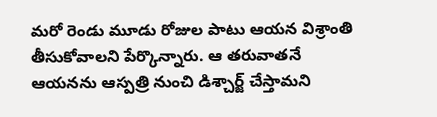మరో రెండు మూడు రోజుల పాటు ఆయన విశ్రాంతి తీసుకోవాలని పేర్కొన్నారు. ఆ తరువాతనే ఆయనను ఆస్పత్రి నుంచి డిశ్చార్జ్ చేస్తామని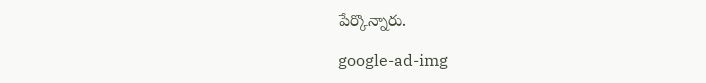పేర్కొన్నారు.

google-ad-img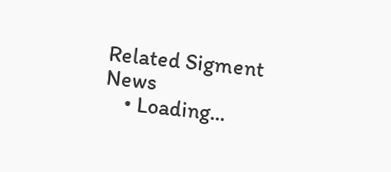Related Sigment News
    • Loading...